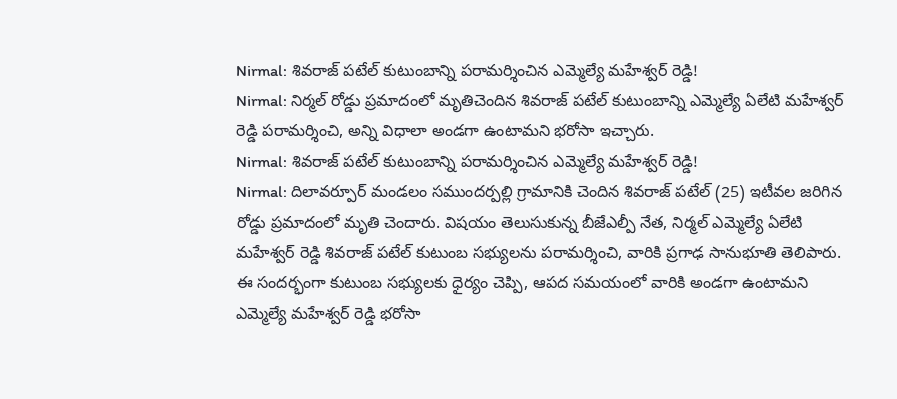Nirmal: శివరాజ్ పటేల్ కుటుంబాన్ని పరామర్శించిన ఎమ్మెల్యే మహేశ్వర్ రెడ్డి!
Nirmal: నిర్మల్ రోడ్డు ప్రమాదంలో మృతిచెందిన శివరాజ్ పటేల్ కుటుంబాన్ని ఎమ్మెల్యే ఏలేటి మహేశ్వర్ రెడ్డి పరామర్శించి, అన్ని విధాలా అండగా ఉంటామని భరోసా ఇచ్చారు.
Nirmal: శివరాజ్ పటేల్ కుటుంబాన్ని పరామర్శించిన ఎమ్మెల్యే మహేశ్వర్ రెడ్డి!
Nirmal: దిలావర్పూర్ మండలం సముందర్పల్లి గ్రామానికి చెందిన శివరాజ్ పటేల్ (25) ఇటీవల జరిగిన రోడ్డు ప్రమాదంలో మృతి చెందారు. విషయం తెలుసుకున్న బీజేఎల్పీ నేత, నిర్మల్ ఎమ్మెల్యే ఏలేటి మహేశ్వర్ రెడ్డి శివరాజ్ పటేల్ కుటుంబ సభ్యులను పరామర్శించి, వారికి ప్రగాఢ సానుభూతి తెలిపారు.
ఈ సందర్భంగా కుటుంబ సభ్యులకు ధైర్యం చెప్పి, ఆపద సమయంలో వారికి అండగా ఉంటామని ఎమ్మెల్యే మహేశ్వర్ రెడ్డి భరోసా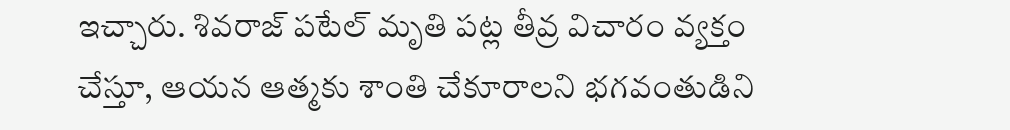ఇచ్చారు. శివరాజ్ పటేల్ మృతి పట్ల తీవ్ర విచారం వ్యక్తం చేస్తూ, ఆయన ఆత్మకు శాంతి చేకూరాలని భగవంతుడిని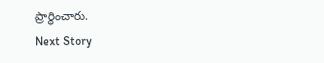ప్రార్థించారు.
Next Story